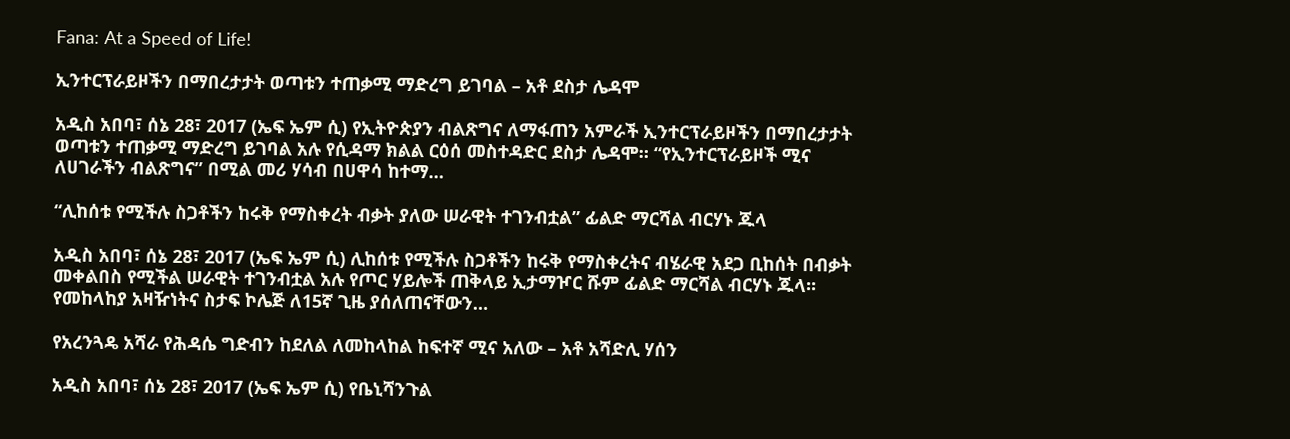Fana: At a Speed of Life!

ኢንተርፕራይዞችን በማበረታታት ወጣቱን ተጠቃሚ ማድረግ ይገባል – አቶ ደስታ ሌዳሞ

አዲስ አበባ፣ ሰኔ 28፣ 2017 (ኤፍ ኤም ሲ) የኢትዮጵያን ብልጽግና ለማፋጠን አምራች ኢንተርፕራይዞችን በማበረታታት ወጣቱን ተጠቃሚ ማድረግ ይገባል አሉ የሲዳማ ክልል ርዕሰ መስተዳድር ደስታ ሌዳሞ። “የኢንተርፕራይዞች ሚና ለሀገራችን ብልጽግና” በሚል መሪ ሃሳብ በሀዋሳ ከተማ…

“ሊከሰቱ የሚችሉ ስጋቶችን ከሩቅ የማስቀረት ብቃት ያለው ሠራዊት ተገንብቷል” ፊልድ ማርሻል ብርሃኑ ጁላ

አዲስ አበባ፣ ሰኔ 28፣ 2017 (ኤፍ ኤም ሲ) ሊከሰቱ የሚችሉ ስጋቶችን ከሩቅ የማስቀረትና ብሄራዊ አደጋ ቢከሰት በብቃት መቀልበስ የሚችል ሠራዊት ተገንብቷል አሉ የጦር ሃይሎች ጠቅላይ ኢታማዦር ሹም ፊልድ ማርሻል ብርሃኑ ጁላ፡፡ የመከላከያ አዛዥነትና ስታፍ ኮሌጅ ለ15ኛ ጊዜ ያሰለጠናቸውን…

የአረንጓዴ አሻራ የሕዳሴ ግድብን ከደለል ለመከላከል ከፍተኛ ሚና አለው – አቶ አሻድሊ ሃሰን

አዲስ አበባ፣ ሰኔ 28፣ 2017 (ኤፍ ኤም ሲ) የቤኒሻንጉል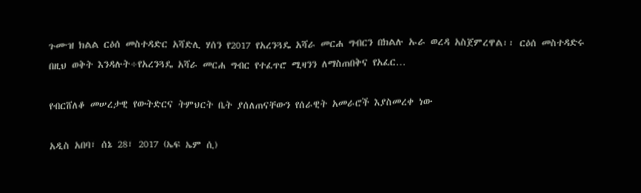ጉሙዝ ክልል ርዕሰ መስተዳድር አሻድሊ ሃሰን የ2017 የአረንጓዴ አሻራ መርሐ ግብርን በክልሉ ኡራ ወረዳ አስጀምረዋል፡፡ ርዕሰ መስተዳድሩ በዚህ ወቅት እንዳሉት÷የአረንጓዴ አሻራ መርሐ ግብር የተፈጥሮ ሚዛንን ለማስጠበቅና የአፈር…

የብርሸለቆ መሠረታዊ የውትድርና ትምህርት ቤት ያሰለጠናቸውን የሰራዊት አመራሮች እያስመረቀ ነው

አዲስ አበባ፣ ሰኔ 28፣ 2017 (ኤፍ ኤም ሲ)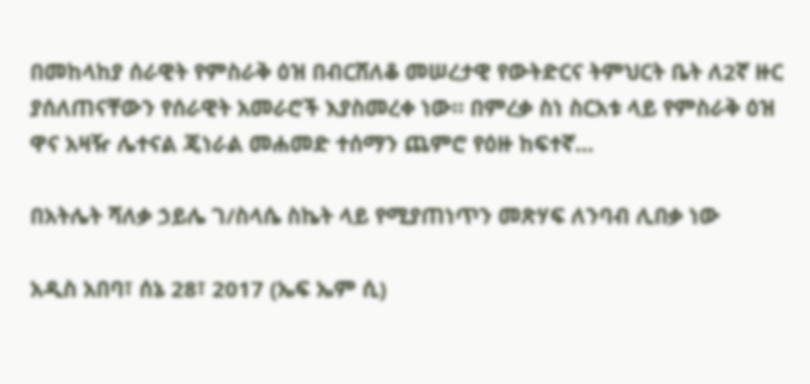በመከላከያ ሰራዊት የምስራቅ ዕዝ በብርሸለቆ መሠረታዊ የውትድርና ትምህርት ቤት ለ2ኛ ዙር ያሰለጠናቸውን የሰራዊት አመራሮች እያስመረቀ ነው። በምረቃ ስነ ስርአቱ ላይ የምስራቅ ዕዝ ዋና አዛዥ ሌተናል ጄነራል መሐመድ ተሰማን ጨምሮ የዕዙ ከፍተኛ…

በአትሌት ሻለቃ ኃይሌ ገ/ስላሴ ስኬት ላይ የሚያጠነጥን መጽሃፍ ለንባብ ሊበቃ ነው

አዲስ አበባ፣ ሰኔ 28፣ 2017 (ኤፍ ኤም ሲ)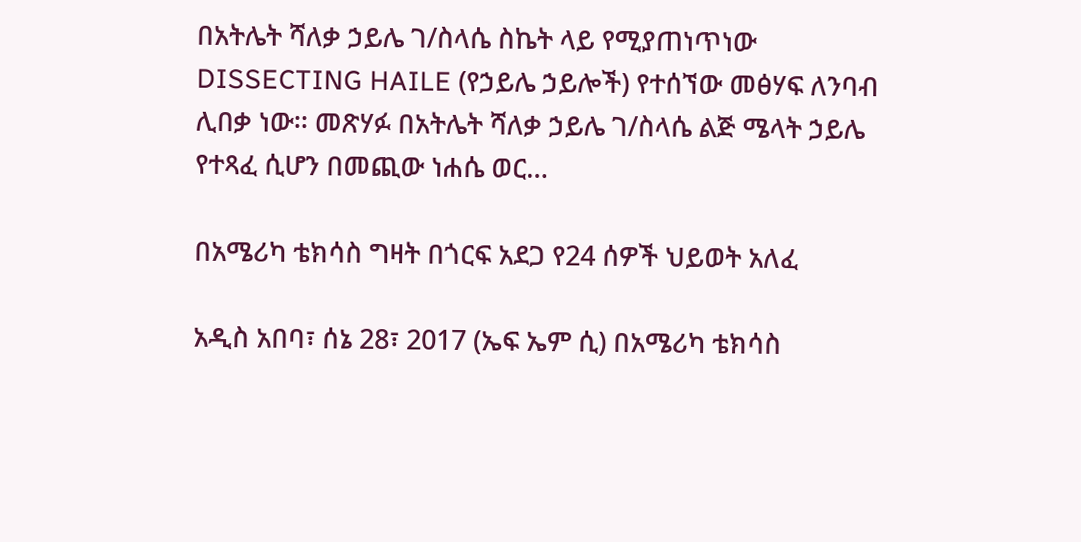በአትሌት ሻለቃ ኃይሌ ገ/ስላሴ ስኬት ላይ የሚያጠነጥነው DISSECTING HAILE (የኃይሌ ኃይሎች) የተሰኘው መፅሃፍ ለንባብ ሊበቃ ነው፡፡ መጽሃፉ በአትሌት ሻለቃ ኃይሌ ገ/ስላሴ ልጅ ሜላት ኃይሌ የተጻፈ ሲሆን በመጪው ነሐሴ ወር…

በአሜሪካ ቴክሳስ ግዛት በጎርፍ አደጋ የ24 ሰዎች ህይወት አለፈ

አዲስ አበባ፣ ሰኔ 28፣ 2017 (ኤፍ ኤም ሲ) በአሜሪካ ቴክሳስ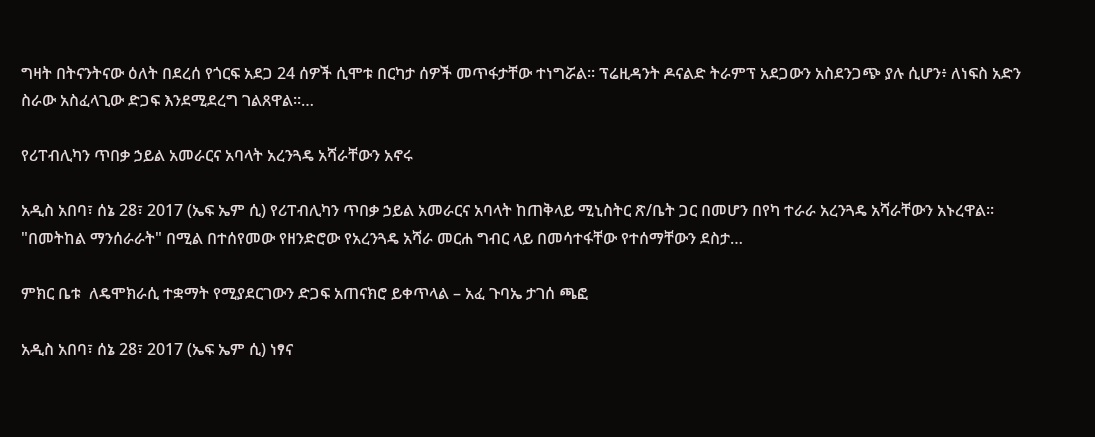ግዛት በትናንትናው ዕለት በደረሰ የጎርፍ አደጋ 24 ሰዎች ሲሞቱ በርካታ ሰዎች መጥፋታቸው ተነግሯል፡፡ ፕሬዚዳንት ዶናልድ ትራምፕ አደጋውን አስደንጋጭ ያሉ ሲሆን፥ ለነፍስ አድን ስራው አስፈላጊው ድጋፍ እንደሚደረግ ገልጸዋል፡፡…

የሪፐብሊካን ጥበቃ ኃይል አመራርና አባላት አረንጓዴ አሻራቸውን አኖሩ

አዲስ አበባ፣ ሰኔ 28፣ 2017 (ኤፍ ኤም ሲ) የሪፐብሊካን ጥበቃ ኃይል አመራርና አባላት ከጠቅላይ ሚኒስትር ጽ/ቤት ጋር በመሆን በየካ ተራራ አረንጓዴ አሻራቸውን አኑረዋል፡፡ "በመትከል ማንሰራራት" በሚል በተሰየመው የዘንድሮው የአረንጓዴ አሻራ መርሐ ግብር ላይ በመሳተፋቸው የተሰማቸውን ደስታ…

ምክር ቤቱ  ለዴሞክራሲ ተቋማት የሚያደርገውን ድጋፍ አጠናክሮ ይቀጥላል – አፈ ጉባኤ ታገሰ ጫፎ

አዲስ አበባ፣ ሰኔ 28፣ 2017 (ኤፍ ኤም ሲ) ነፃና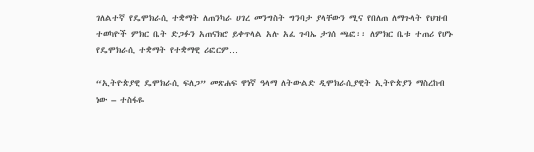ገለልተኛ የዴሞክራሲ ተቋማት ለጠንካራ ሀገረ መንግስት ግንባታ ያላቸውን ሚና የበለጠ ለማጉላት የህዝብ ተወካዮች ምክር ቤት ድጋፉን አጠናክሮ ይቀጥላል አሉ አፈ ጉባኤ ታገሰ ጫፎ፡፡ ለምክር ቤቱ ተጠሪ የሆኑ የዴሞክራሲ ተቋማት የተቋማዊ ሪፎርም…

“ኢትዮጵያዊ ዴሞክራሲ ፍለጋ” መጽሐፍ ዋነኛ ዓላማ ለትውልድ ዲሞክራሲያዊት ኢትዮጵያን ማስረከብ ነው – ተስፋዬ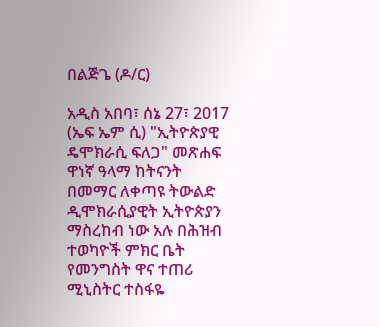በልጅጌ (ዶ/ር)

አዲስ አበባ፣ ሰኔ 27፣ 2017 (ኤፍ ኤም ሲ) "ኢትዮጵያዊ ዴሞክራሲ ፍለጋ" መጽሐፍ ዋነኛ ዓላማ ከትናንት በመማር ለቀጣዩ ትውልድ ዲሞክራሲያዊት ኢትዮጵያን ማስረከብ ነው አሉ በሕዝብ ተወካዮች ምክር ቤት የመንግስት ዋና ተጠሪ ሚኒስትር ተስፋዬ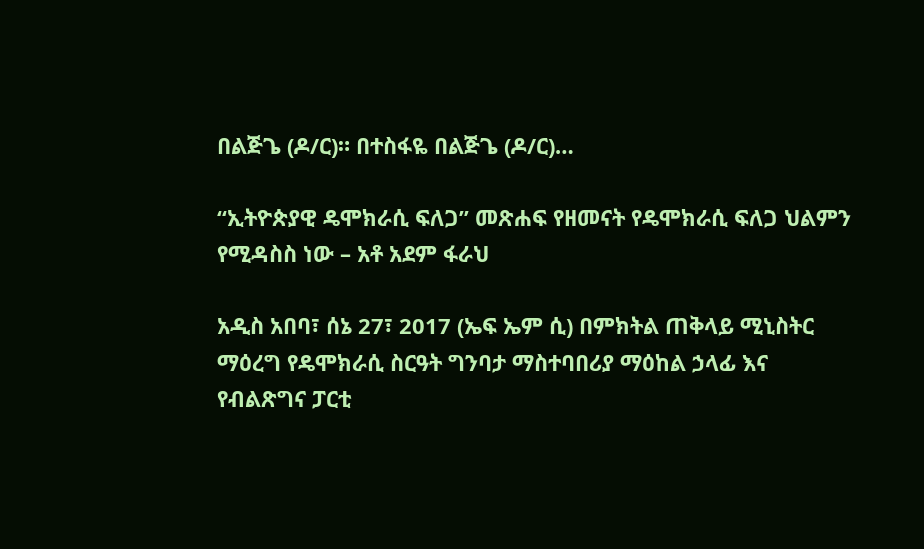በልጅጌ (ዶ/ር)። በተስፋዬ በልጅጌ (ዶ/ር)…

“ኢትዮጵያዊ ዴሞክራሲ ፍለጋ” መጽሐፍ የዘመናት የዴሞክራሲ ፍለጋ ህልምን የሚዳስስ ነው – አቶ አደም ፋራህ

አዲስ አበባ፣ ሰኔ 27፣ 2017 (ኤፍ ኤም ሲ) በምክትል ጠቅላይ ሚኒስትር ማዕረግ የዴሞክራሲ ስርዓት ግንባታ ማስተባበሪያ ማዕከል ኃላፊ እና የብልጽግና ፓርቲ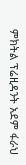ምክትል ፕሬዚዳንት አደም ፋራህ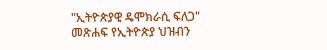"ኢትዮጵያዊ ዴሞክራሲ ፍለጋ" መጽሐፍ የኢትዮጵያ ህዝብን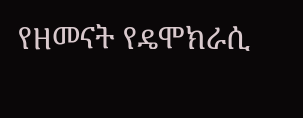የዘመናት የዴሞክራሲ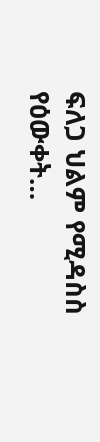ፍለጋ ህልም የሚዳስስ የዕውቀት…